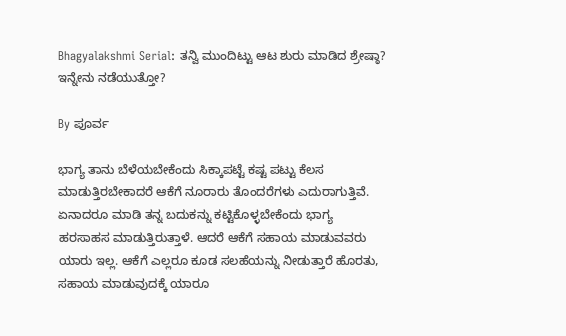Bhagyalakshmi Serial: ತನ್ವಿ ಮುಂದಿಟ್ಟು ಆಟ ಶುರು ಮಾಡಿದ ಶ್ರೇಷ್ಠಾ? ಇನ್ನೇನು ನಡೆಯುತ್ತೋ?

By ಪೂರ್ವ

ಭಾಗ್ಯ ತಾನು ಬೆಳೆಯಬೇಕೆಂದು ಸಿಕ್ಕಾಪಟ್ಟೆ ಕಷ್ಟ ಪಟ್ಟು ಕೆಲಸ ಮಾಡುತ್ತಿರಬೇಕಾದರೆ ಆಕೆಗೆ ನೂರಾರು ತೊಂದರೆಗಳು ಎದುರಾಗುತ್ತಿವೆ. ಏನಾದರೂ ಮಾಡಿ ತನ್ನ ಬದುಕನ್ನು ಕಟ್ಟಿಕೊಳ್ಳಬೇಕೆಂದು ಭಾಗ್ಯ ಹರಸಾಹಸ ಮಾಡುತ್ತಿರುತ್ತಾಳೆ. ಆದರೆ ಆಕೆಗೆ ಸಹಾಯ ಮಾಡುವವರು ಯಾರು ಇಲ್ಲ. ಆಕೆಗೆ ಎಲ್ಲರೂ ಕೂಡ ಸಲಹೆಯನ್ನು ನೀಡುತ್ತಾರೆ ಹೊರತು, ಸಹಾಯ ಮಾಡುವುದಕ್ಕೆ ಯಾರೂ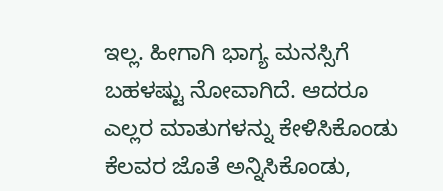ಇಲ್ಲ. ಹೀಗಾಗಿ ಭಾಗ್ಯ ಮನಸ್ಸಿಗೆ ಬಹಳಷ್ಟು ನೋವಾಗಿದೆ. ಆದರೂ ಎಲ್ಲರ ಮಾತುಗಳನ್ನು ಕೇಳಿಸಿಕೊಂಡು ಕೆಲವರ ಜೊತೆ ಅನ್ನಿಸಿಕೊಂಡು,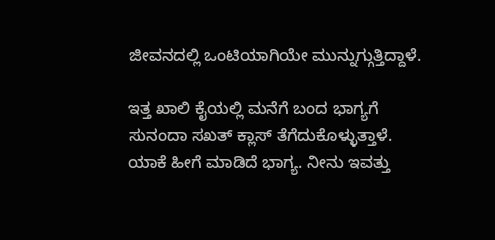ಜೀವನದಲ್ಲಿ ಒಂಟಿಯಾಗಿಯೇ ಮುನ್ನುಗ್ಗುತ್ತಿದ್ದಾಳೆ.

ಇತ್ತ ಖಾಲಿ ಕೈಯಲ್ಲಿ ಮನೆಗೆ ಬಂದ ಭಾಗ್ಯಗೆ ಸುನಂದಾ ಸಖತ್ ಕ್ಲಾಸ್ ತೆಗೆದುಕೊಳ್ಳುತ್ತಾಳೆ. ಯಾಕೆ ಹೀಗೆ ಮಾಡಿದೆ ಭಾಗ್ಯ. ನೀನು ಇವತ್ತು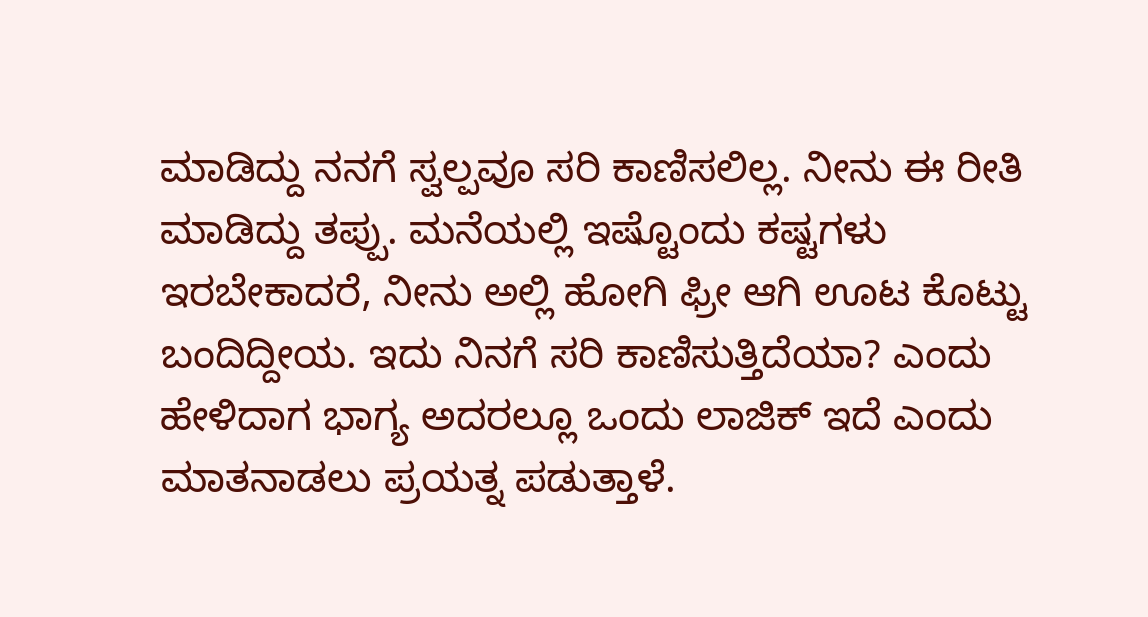ಮಾಡಿದ್ದು ನನಗೆ ಸ್ವಲ್ಪವೂ ಸರಿ ಕಾಣಿಸಲಿಲ್ಲ. ನೀನು ಈ ರೀತಿ ಮಾಡಿದ್ದು ತಪ್ಪು. ಮನೆಯಲ್ಲಿ ಇಷ್ಟೊಂದು ಕಷ್ಟಗಳು ಇರಬೇಕಾದರೆ, ನೀನು ಅಲ್ಲಿ ಹೋಗಿ ಫ್ರೀ ಆಗಿ ಊಟ ಕೊಟ್ಟು ಬಂದಿದ್ದೀಯ. ಇದು ನಿನಗೆ ಸರಿ ಕಾಣಿಸುತ್ತಿದೆಯಾ? ಎಂದು ಹೇಳಿದಾಗ ಭಾಗ್ಯ ಅದರಲ್ಲೂ ಒಂದು ಲಾಜಿಕ್ ಇದೆ ಎಂದು ಮಾತನಾಡಲು ಪ್ರಯತ್ನ ಪಡುತ್ತಾಳೆ.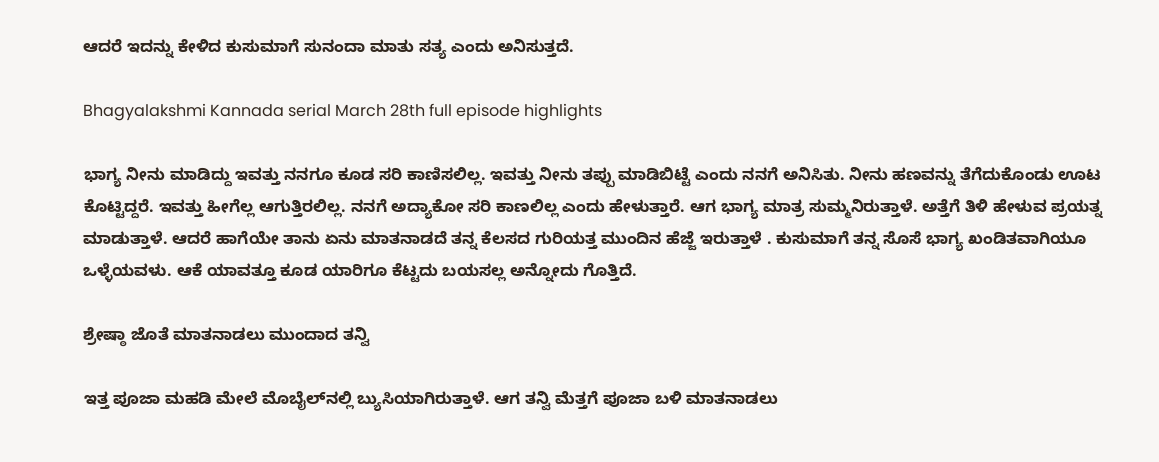ಆದರೆ ಇದನ್ನು ಕೇಳಿದ ಕುಸುಮಾಗೆ ಸುನಂದಾ ಮಾತು ಸತ್ಯ ಎಂದು ಅನಿಸುತ್ತದೆ.

Bhagyalakshmi Kannada serial March 28th full episode highlights

ಭಾಗ್ಯ ನೀನು ಮಾಡಿದ್ದು ಇವತ್ತು ನನಗೂ ಕೂಡ ಸರಿ ಕಾಣಿಸಲಿಲ್ಲ. ಇವತ್ತು ನೀನು ತಪ್ಪು ಮಾಡಿಬಿಟ್ಟೆ ಎಂದು ನನಗೆ ಅನಿಸಿತು. ನೀನು ಹಣವನ್ನು ತೆಗೆದುಕೊಂಡು ಊಟ ಕೊಟ್ಟಿದ್ದರೆ. ಇವತ್ತು ಹೀಗೆಲ್ಲ ಆಗುತ್ತಿರಲಿಲ್ಲ. ನನಗೆ ಅದ್ಯಾಕೋ ಸರಿ ಕಾಣಲಿಲ್ಲ ಎಂದು ಹೇಳುತ್ತಾರೆ. ಆಗ ಭಾಗ್ಯ ಮಾತ್ರ ಸುಮ್ಮನಿರುತ್ತಾಳೆ. ಅತ್ತೆಗೆ ತಿಳಿ ಹೇಳುವ ಪ್ರಯತ್ನ ಮಾಡುತ್ತಾಳೆ. ಆದರೆ ಹಾಗೆಯೇ ತಾನು ಏನು ಮಾತನಾಡದೆ ತನ್ನ ಕೆಲಸದ ಗುರಿಯತ್ತ ಮುಂದಿನ ಹೆಜ್ಜೆ ಇರುತ್ತಾಳೆ . ಕುಸುಮಾಗೆ ತನ್ನ ಸೊಸೆ ಭಾಗ್ಯ ಖಂಡಿತವಾಗಿಯೂ ಒಳ್ಳೆಯವಳು. ಆಕೆ ಯಾವತ್ತೂ ಕೂಡ ಯಾರಿಗೂ ಕೆಟ್ಟದು ಬಯಸಲ್ಲ ಅನ್ನೋದು ಗೊತ್ತಿದೆ.

ಶ್ರೇಷ್ಠಾ ಜೊತೆ ಮಾತನಾಡಲು ಮುಂದಾದ ತನ್ವಿ

ಇತ್ತ ಪೂಜಾ ಮಹಡಿ ಮೇಲೆ ಮೊಬೈಲ್‌ನಲ್ಲಿ ಬ್ಯುಸಿಯಾಗಿರುತ್ತಾಳೆ. ಆಗ ತನ್ವಿ ಮೆತ್ತಗೆ ಪೂಜಾ ಬಳಿ ಮಾತನಾಡಲು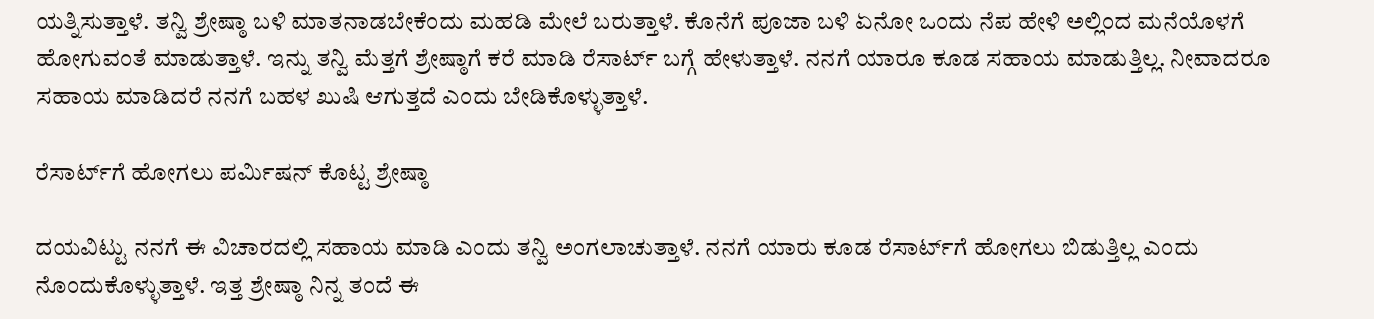ಯತ್ನಿಸುತ್ತಾಳೆ. ತನ್ವಿ ಶ್ರೇಷ್ಠಾ ಬಳಿ ಮಾತನಾಡಬೇಕೆಂದು ಮಹಡಿ ಮೇಲೆ ಬರುತ್ತಾಳೆ. ಕೊನೆಗೆ ಪೂಜಾ ಬಳಿ ಏನೋ ಒಂದು ನೆಪ ಹೇಳಿ ಅಲ್ಲಿಂದ ಮನೆಯೊಳಗೆ ಹೋಗುವಂತೆ ಮಾಡುತ್ತಾಳೆ. ಇನ್ನು ತನ್ವಿ ಮೆತ್ತಗೆ ಶ್ರೇಷ್ಠಾಗೆ ಕರೆ ಮಾಡಿ ರೆಸಾರ್ಟ್ ಬಗ್ಗೆ ಹೇಳುತ್ತಾಳೆ. ನನಗೆ ಯಾರೂ ಕೂಡ ಸಹಾಯ ಮಾಡುತ್ತಿಲ್ಲ. ನೀವಾದರೂ ಸಹಾಯ ಮಾಡಿದರೆ ನನಗೆ ಬಹಳ ಖುಷಿ ಆಗುತ್ತದೆ ಎಂದು ಬೇಡಿಕೊಳ್ಳುತ್ತಾಳೆ.

ರೆಸಾರ್ಟ್‌ಗೆ ಹೋಗಲು ಪರ್ಮಿಷನ್ ಕೊಟ್ಟ ಶ್ರೇಷ್ಠಾ

ದಯವಿಟ್ಟು ನನಗೆ ಈ ವಿಚಾರದಲ್ಲಿ ಸಹಾಯ ಮಾಡಿ ಎಂದು ತನ್ವಿ ಅಂಗಲಾಚುತ್ತಾಳೆ. ನನಗೆ ಯಾರು ಕೂಡ ರೆಸಾರ್ಟ್‌ಗೆ ಹೋಗಲು ಬಿಡುತ್ತಿಲ್ಲ ಎಂದು ನೊಂದುಕೊಳ್ಳುತ್ತಾಳೆ. ಇತ್ತ ಶ್ರೇಷ್ಠಾ ನಿನ್ನ ತಂದೆ ಈ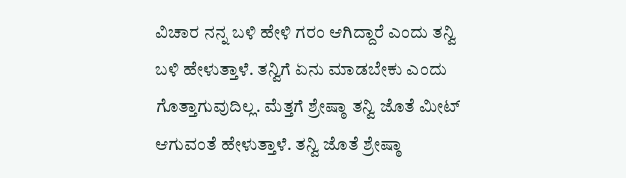ವಿಚಾರ ನನ್ನ ಬಳಿ ಹೇಳಿ ಗರಂ ಆಗಿದ್ದಾರೆ ಎಂದು ತನ್ವಿ ಬಳಿ ಹೇಳುತ್ತಾಳೆ. ತನ್ವಿಗೆ ಏನು ಮಾಡಬೇಕು ಎಂದು ಗೊತ್ತಾಗುವುದಿಲ್ಲ. ಮೆತ್ತಗೆ ಶ್ರೇಷ್ಠಾ ತನ್ವಿ ಜೊತೆ ಮೀಟ್ ಆಗುವಂತೆ ಹೇಳುತ್ತಾಳೆ. ತನ್ವಿ ಜೊತೆ ಶ್ರೇಷ್ಠಾ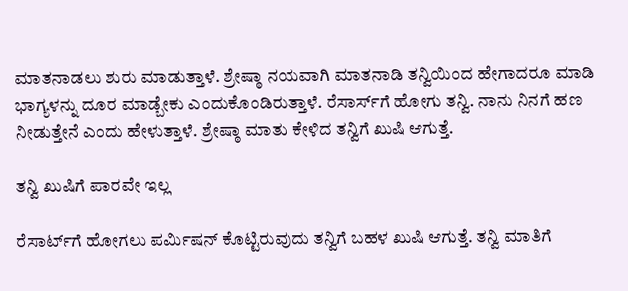ಮಾತನಾಡಲು ಶುರು ಮಾಡುತ್ತಾಳೆ. ಶ್ರೇಷ್ಠಾ ನಯವಾಗಿ ಮಾತನಾಡಿ ತನ್ವಿಯಿಂದ ಹೇಗಾದರೂ ಮಾಡಿ ಭಾಗ್ಯಳನ್ನು ದೂರ ಮಾಡ್ಬೇಕು ಎಂದುಕೊಂಡಿರುತ್ತಾಳೆ. ರೆಸಾರ್ಸ್‌ಗೆ ಹೋಗು ತನ್ವಿ. ನಾನು ನಿನಗೆ ಹಣ ನೀಡುತ್ತೇನೆ ಎಂದು ಹೇಳುತ್ತಾಳೆ. ಶ್ರೇಷ್ಠಾ ಮಾತು ಕೇಳಿದ ತನ್ವಿಗೆ ಖುಷಿ ಆಗುತ್ತೆ.

ತನ್ವಿ ಖುಷಿಗೆ ಪಾರವೇ ಇಲ್ಲ

ರೆಸಾರ್ಟ್‌ಗೆ ಹೋಗಲು ಪರ್ಮಿಷನ್ ಕೊಟ್ಟಿರುವುದು ತನ್ವಿಗೆ ಬಹಳ ಖುಷಿ ಆಗುತ್ತೆ. ತನ್ವಿ ಮಾತಿಗೆ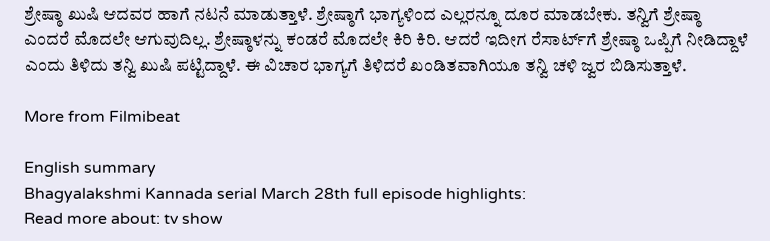ಶ್ರೇಷ್ಠಾ ಖುಷಿ ಆದವರ ಹಾಗೆ ನಟನೆ ಮಾಡುತ್ತಾಳೆ. ಶ್ರೇಷ್ಠಾಗೆ ಭಾಗ್ಯಳಿಂದ ಎಲ್ಲರನ್ನೂ ದೂರ ಮಾಡಬೇಕು. ತನ್ವಿಗೆ ಶ್ರೇಷ್ಠಾ ಎಂದರೆ ಮೊದಲೇ ಆಗುವುದಿಲ್ಲ. ಶ್ರೇಷ್ಠಾಳನ್ನು ಕಂಡರೆ ಮೊದಲೇ ಕಿರಿ ಕಿರಿ. ಆದರೆ ಇದೀಗ ರೆಸಾರ್ಟ್‌ಗೆ ಶ್ರೇಷ್ಠಾ ಒಪ್ಪಿಗೆ ನೀಡಿದ್ದಾಳೆ ಎಂದು ತಿಳಿದು ತನ್ವಿ ಖುಷಿ ಪಟ್ಟಿದ್ದಾಳೆ. ಈ ವಿಚಾರ ಭಾಗ್ಯಗೆ ತಿಳಿದರೆ ಖಂಡಿತವಾಗಿಯೂ ತನ್ವಿ ಚಳಿ ಜ್ವರ ಬಿಡಿಸುತ್ತಾಳೆ.

More from Filmibeat

English summary
Bhagyalakshmi Kannada serial March 28th full episode highlights:
Read more about: tv show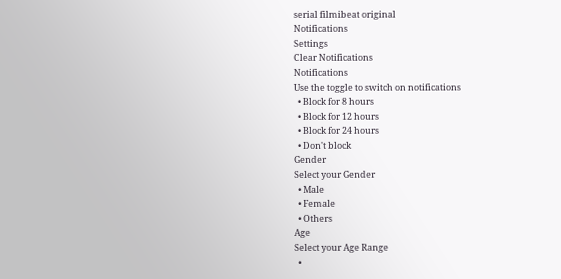serial filmibeat original
Notifications
Settings
Clear Notifications
Notifications
Use the toggle to switch on notifications
  • Block for 8 hours
  • Block for 12 hours
  • Block for 24 hours
  • Don't block
Gender
Select your Gender
  • Male
  • Female
  • Others
Age
Select your Age Range
  •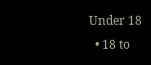Under 18
  • 18 to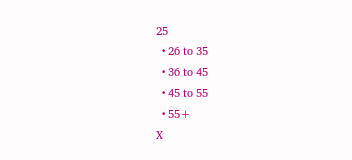25
  • 26 to 35
  • 36 to 45
  • 45 to 55
  • 55+
X